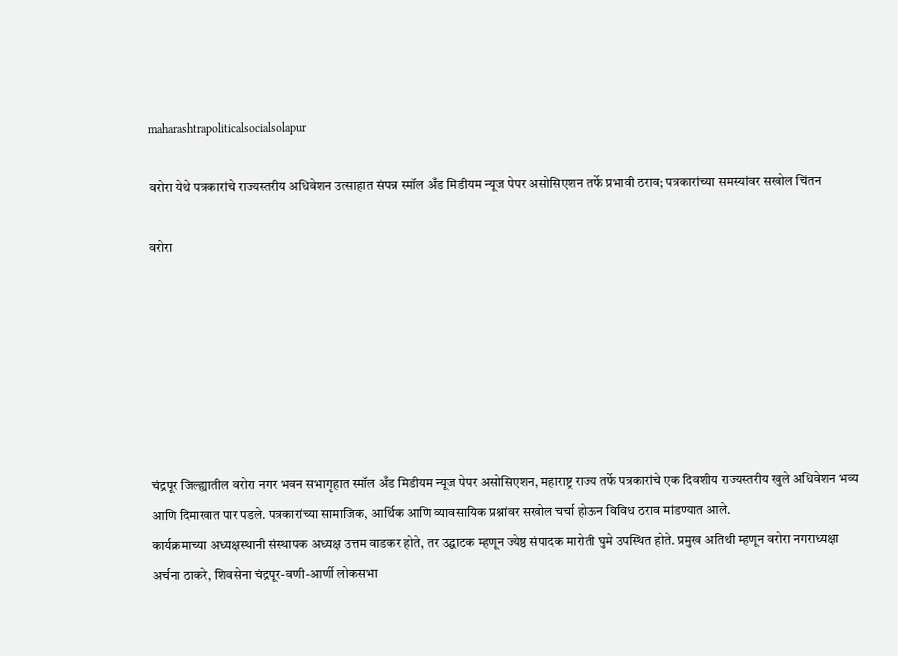maharashtrapoliticalsocialsolapur

वरोरा येथे पत्रकारांचे राज्यस्तरीय अधिवेशन उत्साहात संपन्न स्मॉल अँड मिडीयम न्यूज पेपर असोसिएशन तर्फे प्रभावी ठराव; पत्रकारांच्या समस्यांवर सखोल चिंतन

वरोरा







चंद्रपूर जिल्ह्यातील वरोरा नगर भवन सभागृहात स्मॉल अँड मिडीयम न्यूज पेपर असोसिएशन, महाराष्ट्र राज्य तर्फे पत्रकारांचे एक दिवशीय राज्यस्तरीय खुले अधिवेशन भव्य आणि दिमाखात पार पडले. पत्रकारांच्या सामाजिक, आर्थिक आणि व्यावसायिक प्रश्नांवर सखोल चर्चा होऊन विविध ठराव मांडण्यात आले.
कार्यक्रमाच्या अध्यक्षस्थानी संस्थापक अध्यक्ष उत्तम वाडकर होते, तर उद्घाटक म्हणून ज्येष्ठ संपादक मारोती घुमे उपस्थित होते. प्रमुख अतिथी म्हणून वरोरा नगराध्यक्षा अर्चना ठाकरे, शिवसेना चंद्रपूर-वणी-आर्णी लोकसभा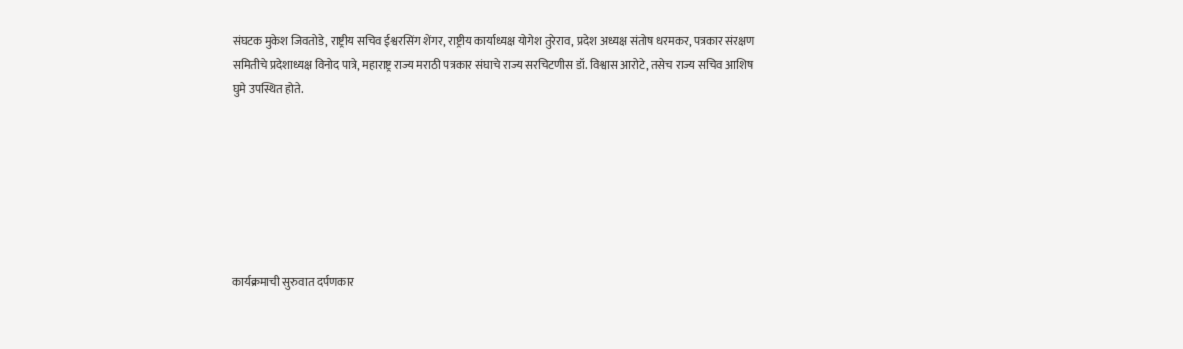संघटक मुकेश जिवतोडे, राष्ट्रीय सचिव ईश्वरसिंग शेंगर, राष्ट्रीय कार्याध्यक्ष योगेश तुरेराव, प्रदेश अध्यक्ष संतोष धरमकर, पत्रकार संरक्षण समितीचे प्रदेशाध्यक्ष विनोद पात्रे, महाराष्ट्र राज्य मराठी पत्रकार संघाचे राज्य सरचिटणीस डॉ. विश्वास आरोटे, तसेच राज्य सचिव आशिष घुमे उपस्थित होते.







कार्यक्रमाची सुरुवात दर्पणकार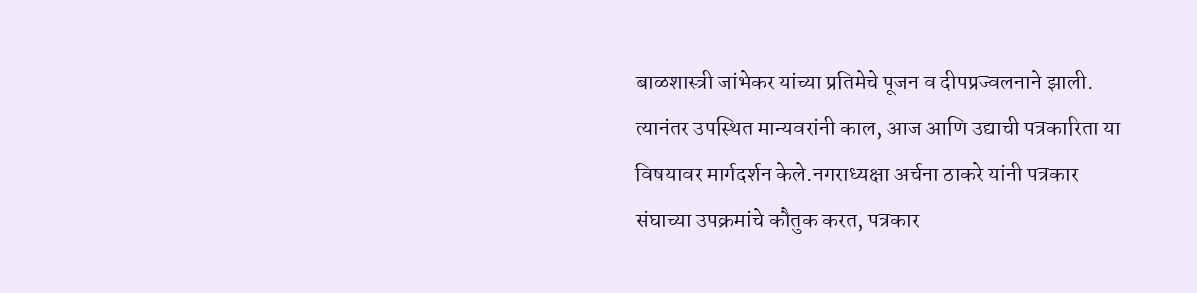बाळशास्त्री जांभेकर यांच्या प्रतिमेचे पूजन व दीपप्रज्वलनाने झाली. त्यानंतर उपस्थित मान्यवरांनी काल, आज आणि उद्याची पत्रकारिता या विषयावर मार्गदर्शन केले.नगराध्यक्षा अर्चना ठाकरे यांनी पत्रकार संघाच्या उपक्रमांचे कौतुक करत, पत्रकार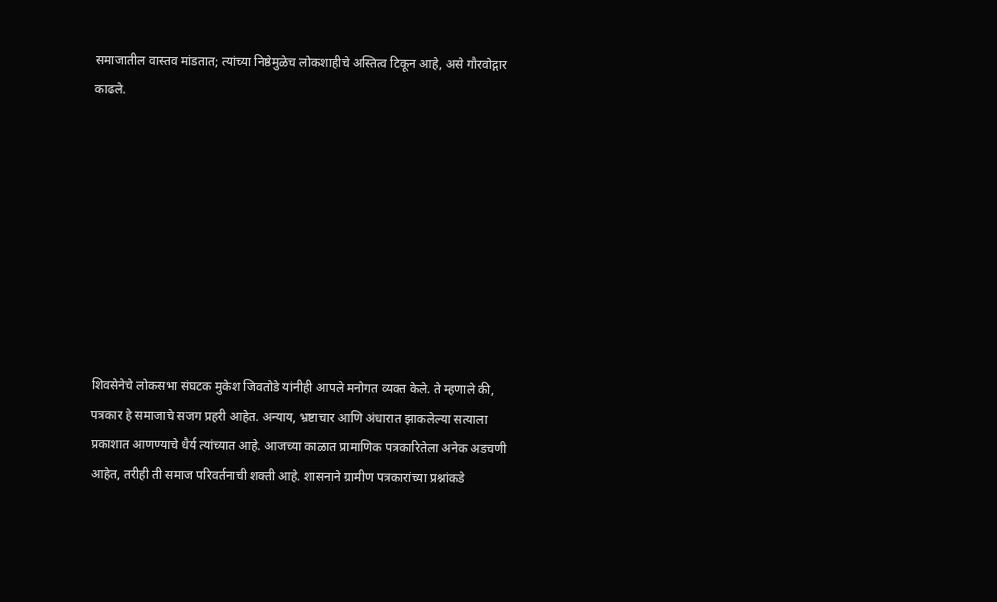समाजातील वास्तव मांडतात; त्यांच्या निष्ठेमुळेच लोकशाहीचे अस्तित्व टिकून आहे, असे गौरवोद्गार काढले.









शिवसेनेचे लोकसभा संघटक मुकेश जिवतोडे यांनीही आपले मनोगत व्यक्त केले. ते म्हणाले की, पत्रकार हे समाजाचे सजग प्रहरी आहेत. अन्याय, भ्रष्टाचार आणि अंधारात झाकलेल्या सत्याला प्रकाशात आणण्याचे धैर्य त्यांच्यात आहे. आजच्या काळात प्रामाणिक पत्रकारितेला अनेक अडचणी आहेत, तरीही ती समाज परिवर्तनाची शक्ती आहे. शासनाने ग्रामीण पत्रकारांच्या प्रश्नांकडे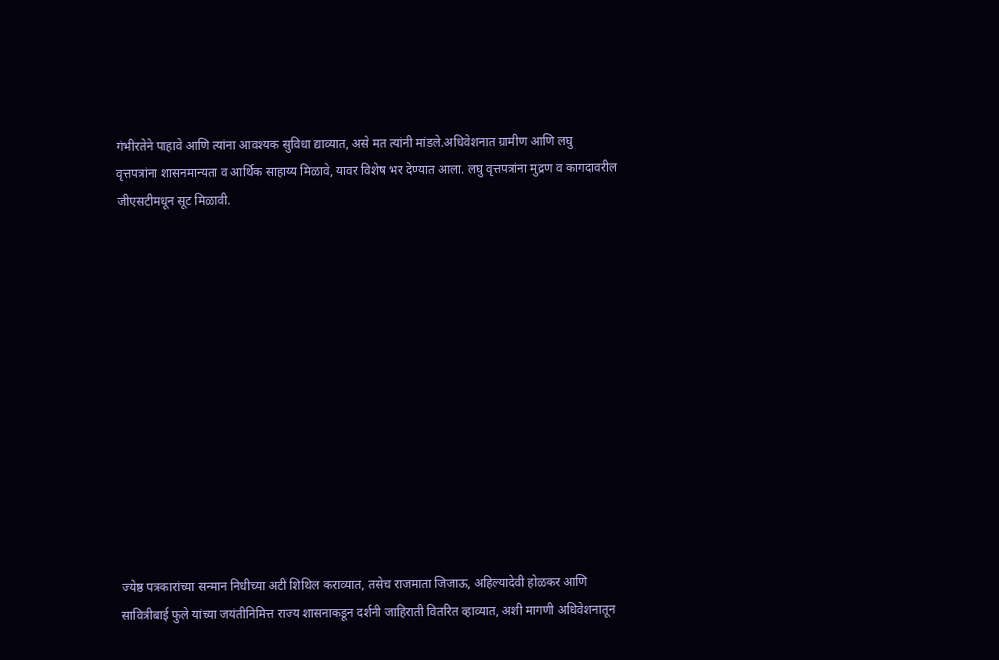गंभीरतेने पाहावे आणि त्यांना आवश्यक सुविधा द्याव्यात, असे मत त्यांनी मांडले.अधिवेशनात ग्रामीण आणि लघु वृत्तपत्रांना शासनमान्यता व आर्थिक साहाय्य मिळावे, यावर विशेष भर देण्यात आला. लघु वृत्तपत्रांना मुद्रण व कागदावरील जीएसटीमधून सूट मिळावी.













ज्येष्ठ पत्रकारांच्या सन्मान निधीच्या अटी शिथिल कराव्यात, तसेच राजमाता जिजाऊ, अहिल्यादेवी होळकर आणि सावित्रीबाई फुले यांच्या जयंतीनिमित्त राज्य शासनाकडून दर्शनी जाहिराती वितरित व्हाव्यात, अशी मागणी अधिवेशनातून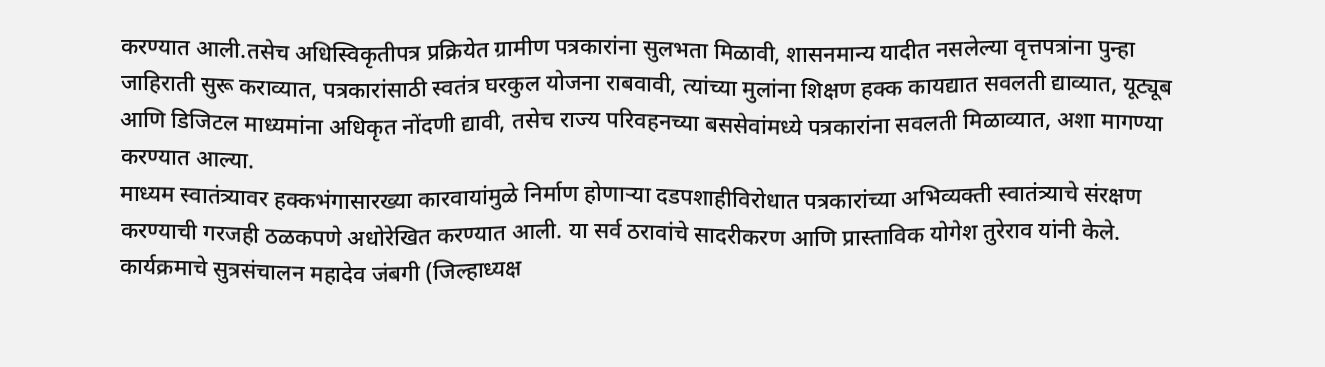करण्यात आली.तसेच अधिस्विकृतीपत्र प्रक्रियेत ग्रामीण पत्रकारांना सुलभता मिळावी, शासनमान्य यादीत नसलेल्या वृत्तपत्रांना पुन्हा जाहिराती सुरू कराव्यात, पत्रकारांसाठी स्वतंत्र घरकुल योजना राबवावी, त्यांच्या मुलांना शिक्षण हक्क कायद्यात सवलती द्याव्यात, यूट्यूब आणि डिजिटल माध्यमांना अधिकृत नोंदणी द्यावी, तसेच राज्य परिवहनच्या बससेवांमध्ये पत्रकारांना सवलती मिळाव्यात, अशा मागण्या करण्यात आल्या.
माध्यम स्वातंत्र्यावर हक्कभंगासारख्या कारवायांमुळे निर्माण होणाऱ्या दडपशाहीविरोधात पत्रकारांच्या अभिव्यक्ती स्वातंत्र्याचे संरक्षण करण्याची गरजही ठळकपणे अधोरेखित करण्यात आली. या सर्व ठरावांचे सादरीकरण आणि प्रास्ताविक योगेश तुरेराव यांनी केले. कार्यक्रमाचे सुत्रसंचालन महादेव जंबगी (जिल्हाध्यक्ष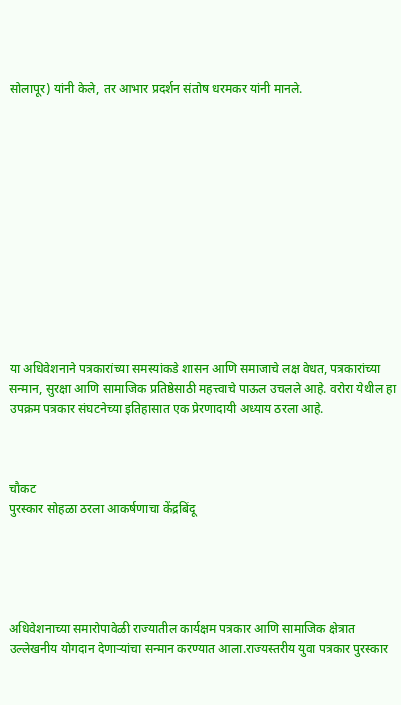सोलापूर) यांनी केले, तर आभार प्रदर्शन संतोष धरमकर यांनी मानले.













या अधिवेशनाने पत्रकारांच्या समस्यांकडे शासन आणि समाजाचे लक्ष वेधत, पत्रकारांच्या सन्मान, सुरक्षा आणि सामाजिक प्रतिष्ठेसाठी महत्त्वाचे पाऊल उचलले आहे. वरोरा येथील हा उपक्रम पत्रकार संघटनेच्या इतिहासात एक प्रेरणादायी अध्याय ठरला आहे.



चौकट
पुरस्कार सोहळा ठरला आकर्षणाचा केंद्रबिंदू





अधिवेशनाच्या समारोपावेळी राज्यातील कार्यक्षम पत्रकार आणि सामाजिक क्षेत्रात उल्लेखनीय योगदान देणाऱ्यांचा सन्मान करण्यात आला.राज्यस्तरीय युवा पत्रकार पुरस्कार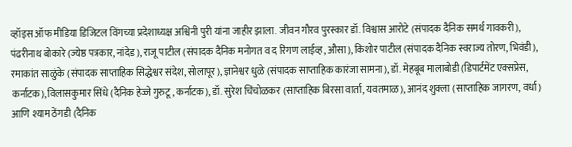व्हॉइस ऑफ मीडिया डिजिटल विंगच्या प्रदेशाध्यक्ष अश्विनी पुरी यांना जाहीर झाला. जीवन गौरव पुरस्कार डॉ. विश्वास आरोटे (संपादक दैनिक समर्थ गावकरी), पंढरीनाथ बोकारे (ज्येष्ठ पत्रकार, नांदेड), राजू पाटील (संपादक दैनिक मनोगत व द रिंगण लाईव्ह, औसा), किशोर पाटील (संपादक दैनिक स्वराज्य तोरण, भिवंडी), रमाकांत साळुंके (संपादक साप्ताहिक सिद्धेश्वर संदेश, सोलापूर), ज्ञानेश्वर धुळे (संपादक साप्ताहिक कारंजा सामना), डॉ. मेहबूब मालाबोडी (डिपार्टमेंट एक्सप्रेस, कर्नाटक), विलासकुमार सिंधे (दैनिक हेज्जे गुरुटू, कर्नाटक), डॉ. सुरेश चिंचोळकर (साप्ताहिक बिरसा वार्ता, यवतमाळ), आनंद शुक्ला (साप्ताहिक जागरण, वर्धा) आणि श्याम ठेंगडी (दैनिक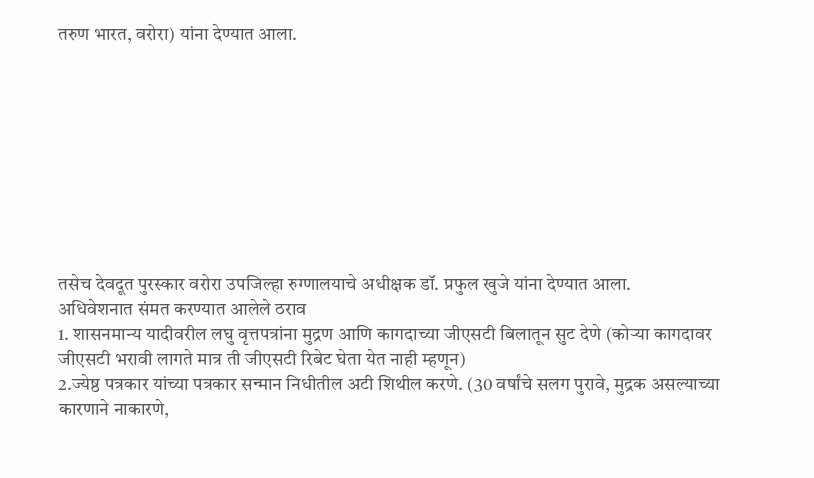तरुण भारत, वरोरा) यांना देण्यात आला.









तसेच देवदूत पुरस्कार वरोरा उपजिल्हा रुग्णालयाचे अधीक्षक डॉ. प्रफुल खुजे यांना देण्यात आला.
अधिवेशनात संमत करण्यात आलेले ठराव
1. शासनमान्य यादीवरील लघु वृत्तपत्रांना मुद्रण आणि कागदाच्या जीएसटी बिलातून सुट देणे (कोऱ्या कागदावर जीएसटी भरावी लागते मात्र ती जीएसटी रिबेट घेता येत नाही म्हणून)
2.ज्येष्ठ पत्रकार यांच्या पत्रकार सन्मान निधीतील अटी शिथील करणे. (30 वर्षांचे सलग पुरावे, मुद्रक असल्याच्या कारणाने नाकारणे,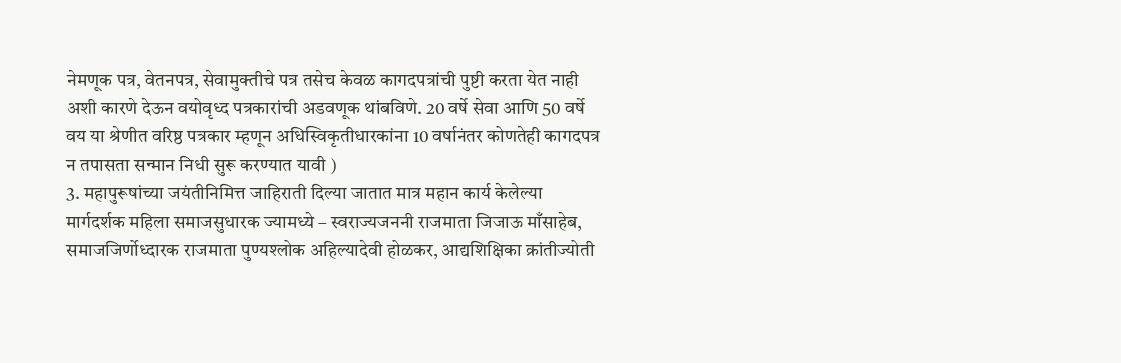नेमणूक पत्र, वेतनपत्र, सेवामुक्तीचे पत्र तसेच केवळ कागदपत्रांची पुष्टी करता येत नाही अशी कारणे देऊन वयोवृध्द पत्रकारांची अडवणूक थांबविणे. 20 वर्षे सेवा आणि 50 वर्षे वय या श्रेणीत वरिष्ठ पत्रकार म्हणून अधिस्विकृतीधारकांना 10 वर्षानंतर कोणतेही कागदपत्र न तपासता सन्मान निधी सुरू करण्यात यावी )
3. महापुरूषांच्या जयंतीनिमित्त जाहिराती दिल्या जातात मात्र महान कार्य केलेल्या मार्गदर्शक महिला समाजसुधारक ज्यामध्ये – स्वराज्यजननी राजमाता जिजाऊ माँसाहेब, समाजजिर्णोध्दारक राजमाता पुण्यश्लोक अहिल्यादेवी होळकर, आद्यशिक्षिका क्रांतीज्योती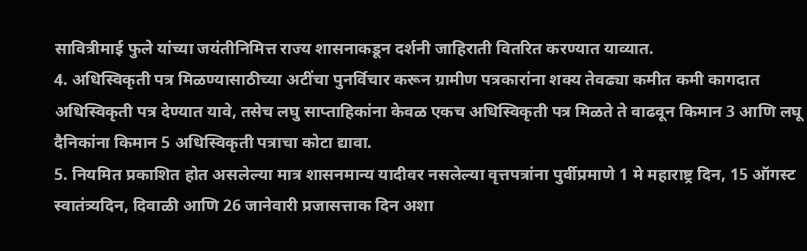सावित्रीमाई फुले यांच्या जयंतीनिमित्त राज्य शासनाकडून दर्शनी जाहिराती वितरित करण्यात याव्यात.
4. अधिस्विकृती पत्र मिळण्यासाठीच्या अटींचा पुनर्विचार करून ग्रामीण पत्रकारांना शक्य तेवढ्या कमीत कमी कागदात अधिस्विकृती पत्र देण्यात यावे, तसेच लघु साप्ताहिकांना केवळ एकच अधिस्विकृती पत्र मिळते ते वाढवून किमान 3 आणि लघू दैनिकांना किमान 5 अधिस्विकृती पत्राचा कोटा द्यावा.
5. नियमित प्रकाशित होत असलेल्या मात्र शासनमान्य यादीवर नसलेल्या वृत्तपत्रांना पुर्वीप्रमाणे 1 मे महाराष्ट्र दिन, 15 ऑगस्ट स्वातंत्र्यदिन, दिवाळी आणि 26 जानेवारी प्रजासत्ताक दिन अशा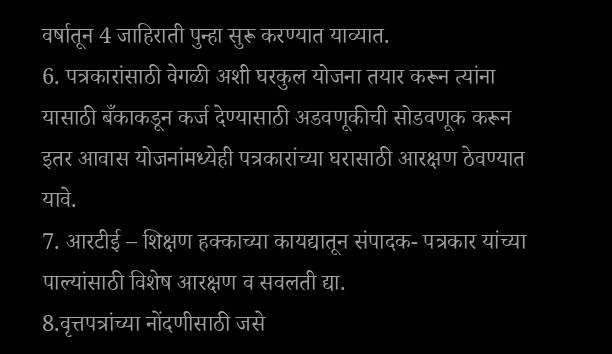वर्षातून 4 जाहिराती पुन्हा सुरू करण्यात याव्यात.
6. पत्रकारांसाठी वेगळी अशी घरकुल योजना तयार करून त्यांना यासाठी बँकाकडून कर्ज देण्यासाठी अडवणूकीची सोडवणूक करून इतर आवास योजनांमध्येही पत्रकारांच्या घरासाठी आरक्षण ठेवण्यात यावे.
7. आरटीई – शिक्षण हक्काच्या कायद्यातून संपादक- पत्रकार यांच्या पाल्यांसाठी विशेष आरक्षण व सवलती द्या.
8.वृत्तपत्रांच्या नोंदणीसाठी जसे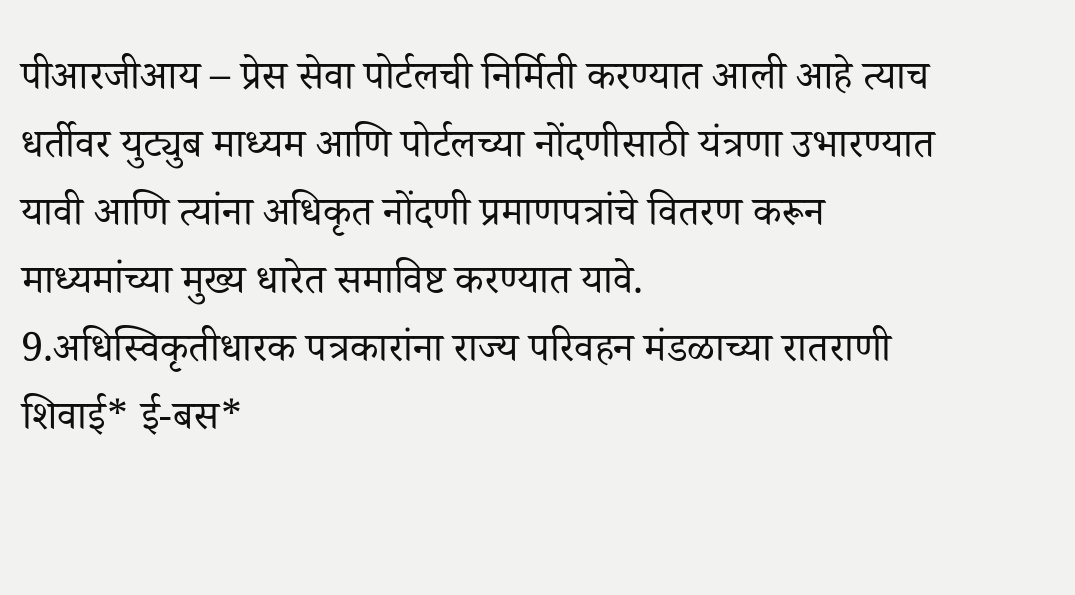पीआरजीआय – प्रेस सेवा पोर्टलची निर्मिती करण्यात आली आहे त्याच धर्तीवर युट्युब माध्यम आणि पोर्टलच्या नोंदणीसाठी यंत्रणा उभारण्यात यावी आणि त्यांना अधिकृत नोंदणी प्रमाणपत्रांचे वितरण करून माध्यमांच्या मुख्य धारेत समाविष्ट करण्यात यावे.
9.अधिस्विकृतीधारक पत्रकारांना राज्य परिवहन मंडळाच्या रातराणी शिवाई* ई-बस*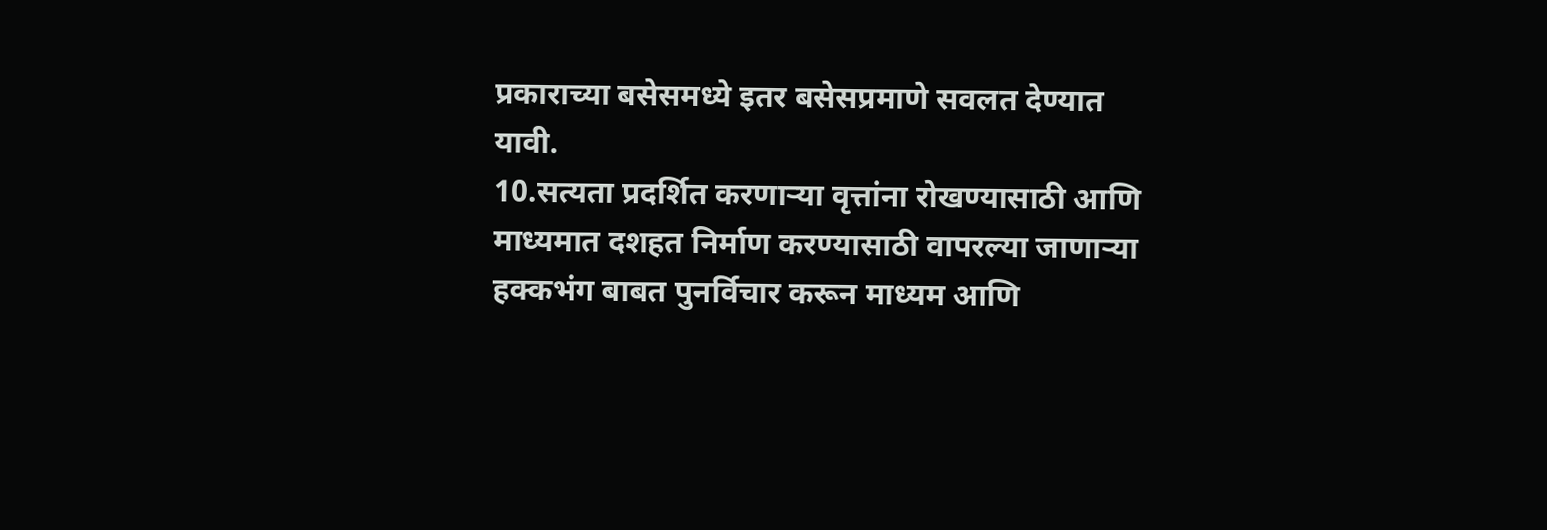प्रकाराच्या बसेसमध्ये इतर बसेसप्रमाणे सवलत देण्यात यावी.
10.सत्यता प्रदर्शित करणाऱ्या वृत्तांना रोखण्यासाठी आणि माध्यमात दशहत निर्माण करण्यासाठी वापरल्या जाणाऱ्या हक्कभंग बाबत पुनर्विचार करून माध्यम आणि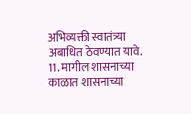अभिव्यक्ती स्वातंत्र्या अबाधित ठेवण्यात यावे.
11. मागील शासनाच्या काळात शासनाच्या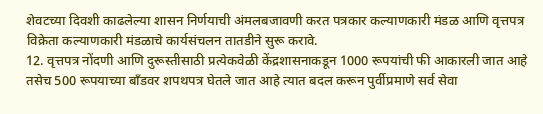शेवटच्या दिवशी काढलेल्या शासन निर्णयाची अंमलबजावणी करत पत्रकार कल्याणकारी मंडळ आणि वृत्तपत्र विक्रेता कल्याणकारी मंडळाचे कार्यसंचलन तातडीने सुरू करावे.
12. वृत्तपत्र नोंदणी आणि दुरूस्तीसाठी प्रत्येकवेळी केंद्रशासनाकडून 1000 रूपयांची फी आकारली जात आहे तसेच 500 रूपयाच्या बाँडवर शपथपत्र घेतले जात आहे त्यात बदल करून पुर्वीप्रमाणे सर्व सेवा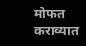मोफत कराव्यात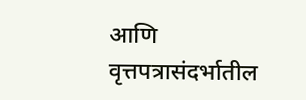आणि वृत्तपत्रासंदर्भातील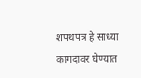शपथपत्र हे साध्या कागदावर घेण्यात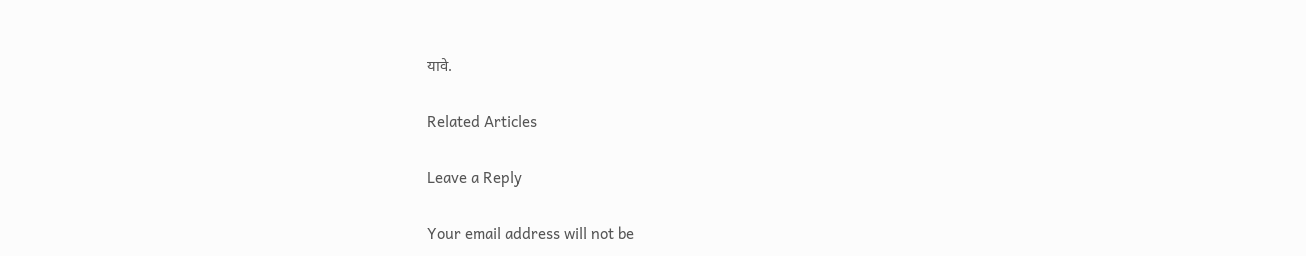यावे.

Related Articles

Leave a Reply

Your email address will not be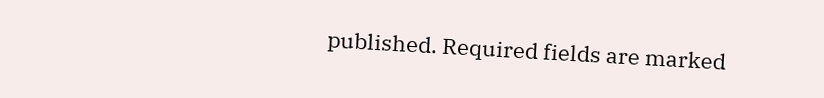published. Required fields are marked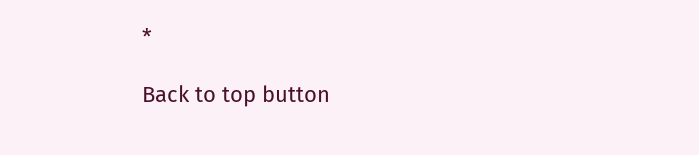*

Back to top button